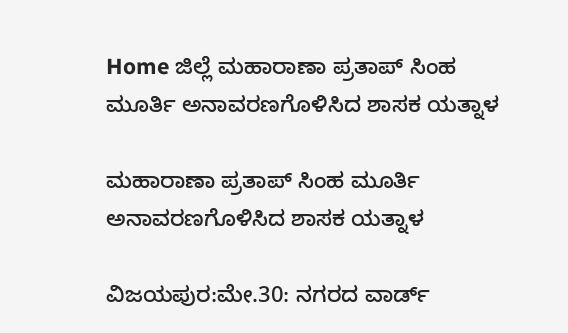Home ಜಿಲ್ಲೆ ಮಹಾರಾಣಾ ಪ್ರತಾಪ್ ಸಿಂಹ ಮೂರ್ತಿ ಅನಾವರಣಗೊಳಿಸಿದ ಶಾಸಕ ಯತ್ನಾಳ

ಮಹಾರಾಣಾ ಪ್ರತಾಪ್ ಸಿಂಹ ಮೂರ್ತಿ ಅನಾವರಣಗೊಳಿಸಿದ ಶಾಸಕ ಯತ್ನಾಳ

ವಿಜಯಪುರ:ಮೇ.30: ನಗರದ ವಾರ್ಡ್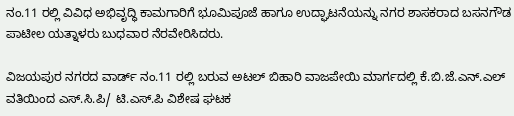ನಂ.11 ರಲ್ಲಿ ವಿವಿಧ ಅಭಿವೃದ್ಧಿ ಕಾಮಗಾರಿಗೆ ಭೂಮಿಪೂಜೆ ಹಾಗೂ ಉದ್ಘಾಟನೆಯನ್ನು ನಗರ ಶಾಸಕರಾದ ಬಸನಗೌಡ ಪಾಟೀಲ ಯತ್ನಾಳರು ಬುಧವಾರ ನೆರವೇರಿಸಿದರು.

ವಿಜಯಪುರ ನಗರದ ವಾರ್ಡ್ ನಂ.11 ರಲ್ಲಿ ಬರುವ ಅಟಲ್ ಬಿಹಾರಿ ವಾಜಪೇಯಿ ಮಾರ್ಗದಲ್ಲಿ ಕೆ.ಬಿ.ಜೆ.ಎನ್.ಎಲ್ ವತಿಯಿಂದ ಎಸ್.ಸಿ.ಪಿ/ ಟಿ.ಎಸ್.ಪಿ ವಿಶೇಷ ಘಟಕ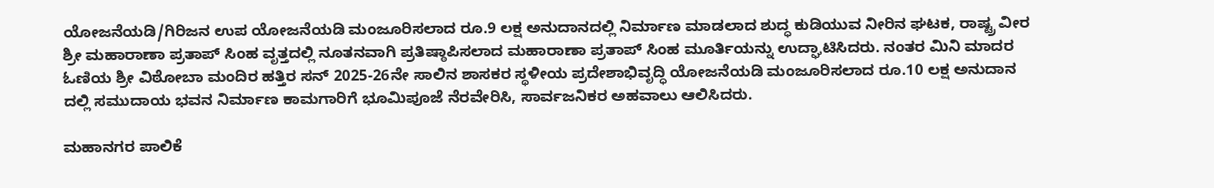ಯೋಜನೆಯಡಿ/ಗಿರಿಜನ ಉಪ ಯೋಜನೆಯಡಿ ಮಂಜೂರಿಸಲಾದ ರೂ.9 ಲಕ್ಷ ಅನುದಾನದಲ್ಲಿ ನಿರ್ಮಾಣ ಮಾಡಲಾದ ಶುದ್ಧ ಕುಡಿಯುವ ನೀರಿನ ಘಟಕ, ರಾಷ್ಟ್ರ ವೀರ ಶ್ರೀ ಮಹಾರಾಣಾ ಪ್ರತಾಪ್ ಸಿಂಹ ವೃತ್ತದಲ್ಲಿ ನೂತನವಾಗಿ ಪ್ರತಿಷ್ಠಾಪಿಸಲಾದ ಮಹಾರಾಣಾ ಪ್ರತಾಪ್ ಸಿಂಹ ಮೂರ್ತಿಯನ್ನು ಉದ್ಘಾಟಿಸಿದರು. ನಂತರ ಮಿನಿ ಮಾದರ ಓಣಿಯ ಶ್ರೀ ವಿಠೋಬಾ ಮಂದಿರ ಹತ್ತಿರ ಸನ್ 2025-26ನೇ ಸಾಲಿನ ಶಾಸಕರ ಸ್ಥಳೀಯ ಪ್ರದೇಶಾಭಿವೃದ್ಧಿ ಯೋಜನೆಯಡಿ ಮಂಜೂರಿಸಲಾದ ರೂ.10 ಲಕ್ಷ ಅನುದಾನ ದಲ್ಲಿ ಸಮುದಾಯ ಭವನ ನಿರ್ಮಾಣ ಕಾಮಗಾರಿಗೆ ಭೂಮಿಪೂಜೆ ನೆರವೇರಿಸಿ, ಸಾರ್ವಜನಿಕರ ಅಹವಾಲು ಆಲಿಸಿದರು.

ಮಹಾನಗರ ಪಾಲಿಕೆ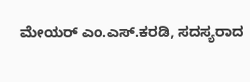ಮೇಯರ್ ಎಂ.ಎಸ್.ಕರಡಿ, ಸದಸ್ಯರಾದ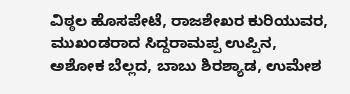ವಿಠ್ಠಲ ಹೊಸಪೇಟೆ, ರಾಜಶೇಖರ ಕುರಿಯುವರ, ಮುಖಂಡರಾದ ಸಿದ್ದರಾಮಪ್ಪ ಉಪ್ಪಿನ, ಅಶೋಕ ಬೆಲ್ಲದ, ಬಾಬು ಶಿರಶ್ಯಾಡ, ಉಮೇಶ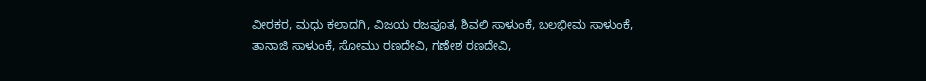ವೀರಕರ, ಮಧು ಕಲಾದಗಿ, ವಿಜಯ ರಜಪೂತ, ಶಿವಲಿ ಸಾಳುಂಕೆ, ಬಲಭೀಮ ಸಾಳುಂಕೆ, ತಾನಾಜಿ ಸಾಳುಂಕೆ, ಸೋಮು ರಣದೇವಿ, ಗಣೇಶ ರಣದೇವಿ,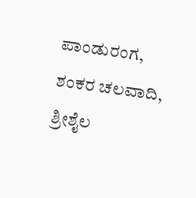ಪಾಂಡುರಂಗ, ಶಂಕರ ಚಲವಾದಿ, ಶ್ರೀಶೈಲ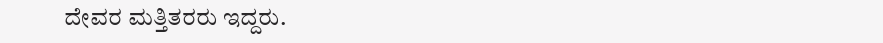ದೇವರ ಮತ್ತಿತರರು ಇದ್ದರು.